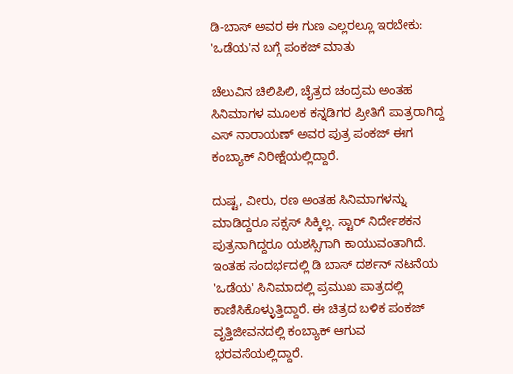ಡಿ-ಬಾಸ್ ಅವರ ಈ ಗುಣ ಎಲ್ಲರಲ್ಲೂ ಇರಬೇಕು: 'ಒಡೆಯ'ನ ಬಗ್ಗೆ ಪಂಕಜ್ ಮಾತು

ಚೆಲುವಿನ ಚಿಲಿಪಿಲಿ, ಚೈತ್ರದ ಚಂದ್ರಮ ಅಂತಹ ಸಿನಿಮಾಗಳ ಮೂಲಕ ಕನ್ನಡಿಗರ ಪ್ರೀತಿಗೆ ಪಾತ್ರರಾಗಿದ್ದ ಎಸ್ ನಾರಾಯಣ್ ಅವರ ಪುತ್ರ ಪಂಕಜ್ ಈಗ ಕಂಬ್ಯಾಕ್ ನಿರೀಕ್ಷೆಯಲ್ಲಿದ್ದಾರೆ.

ದುಷ್ಟ, ವೀರು, ರಣ ಅಂತಹ ಸಿನಿಮಾಗಳನ್ನು ಮಾಡಿದ್ದರೂ ಸಕ್ಸಸ್ ಸಿಕ್ಕಿಲ್ಲ. ಸ್ಟಾರ್ ನಿರ್ದೇಶಕನ ಪುತ್ರನಾಗಿದ್ದರೂ ಯಶಸ್ಸಿಗಾಗಿ ಕಾಯುವಂತಾಗಿದೆ. ಇಂತಹ ಸಂದರ್ಭದಲ್ಲಿ ಡಿ ಬಾಸ್ ದರ್ಶನ್ ನಟನೆಯ 'ಒಡೆಯ' ಸಿನಿಮಾದಲ್ಲಿ ಪ್ರಮುಖ ಪಾತ್ರದಲ್ಲಿ ಕಾಣಿಸಿಕೊಳ್ಳುತ್ತಿದ್ದಾರೆ. ಈ ಚಿತ್ರದ ಬಳಿಕ ಪಂಕಜ್ ವೃತ್ತಿಜೀವನದಲ್ಲಿ ಕಂಬ್ಯಾಕ್ ಆಗುವ ಭರವಸೆಯಲ್ಲಿದ್ದಾರೆ.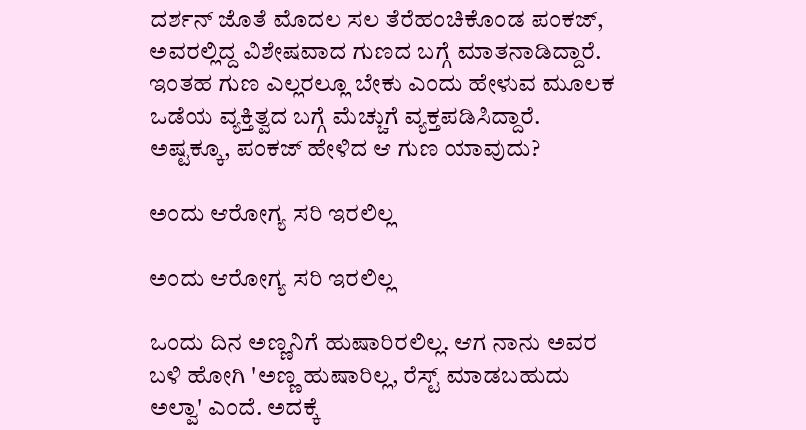ದರ್ಶನ್ ಜೊತೆ ಮೊದಲ ಸಲ ತೆರೆಹಂಚಿಕೊಂಡ ಪಂಕಜ್, ಅವರಲ್ಲಿದ್ದ ವಿಶೇಷವಾದ ಗುಣದ ಬಗ್ಗೆ ಮಾತನಾಡಿದ್ದಾರೆ. ಇಂತಹ ಗುಣ ಎಲ್ಲರಲ್ಲೂ ಬೇಕು ಎಂದು ಹೇಳುವ ಮೂಲಕ ಒಡೆಯ ವ್ಯಕ್ತಿತ್ವದ ಬಗ್ಗೆ ಮೆಚ್ಚುಗೆ ವ್ಯಕ್ತಪಡಿಸಿದ್ದಾರೆ. ಅಷ್ಟಕ್ಕೂ, ಪಂಕಜ್ ಹೇಳಿದ ಆ ಗುಣ ಯಾವುದು?

ಅಂದು ಆರೋಗ್ಯ ಸರಿ ಇರಲಿಲ್ಲ

ಅಂದು ಆರೋಗ್ಯ ಸರಿ ಇರಲಿಲ್ಲ

ಒಂದು ದಿನ ಅಣ್ಣನಿಗೆ ಹುಷಾರಿರಲಿಲ್ಲ. ಆಗ ನಾನು ಅವರ ಬಳಿ ಹೋಗಿ 'ಅಣ್ಣ ಹುಷಾರಿಲ್ಲ, ರೆಸ್ಟ್ ಮಾಡಬಹುದು ಅಲ್ವಾ' ಎಂದೆ. ಅದಕ್ಕೆ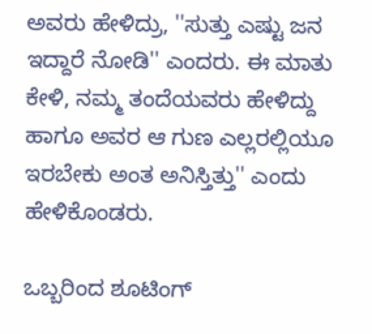ಅವರು ಹೇಳಿದ್ರು, ''ಸುತ್ತು ಎಷ್ಟು ಜನ ಇದ್ದಾರೆ ನೋಡಿ'' ಎಂದರು. ಈ ಮಾತು ಕೇಳಿ, ನಮ್ಮ ತಂದೆಯವರು ಹೇಳಿದ್ದು ಹಾಗೂ ಅವರ ಆ ಗುಣ ಎಲ್ಲರಲ್ಲಿಯೂ ಇರಬೇಕು ಅಂತ ಅನಿಸ್ತಿತ್ತು'' ಎಂದು ಹೇಳಿಕೊಂಡರು.

ಒಬ್ಬರಿಂದ ಶೂಟಿಂಗ್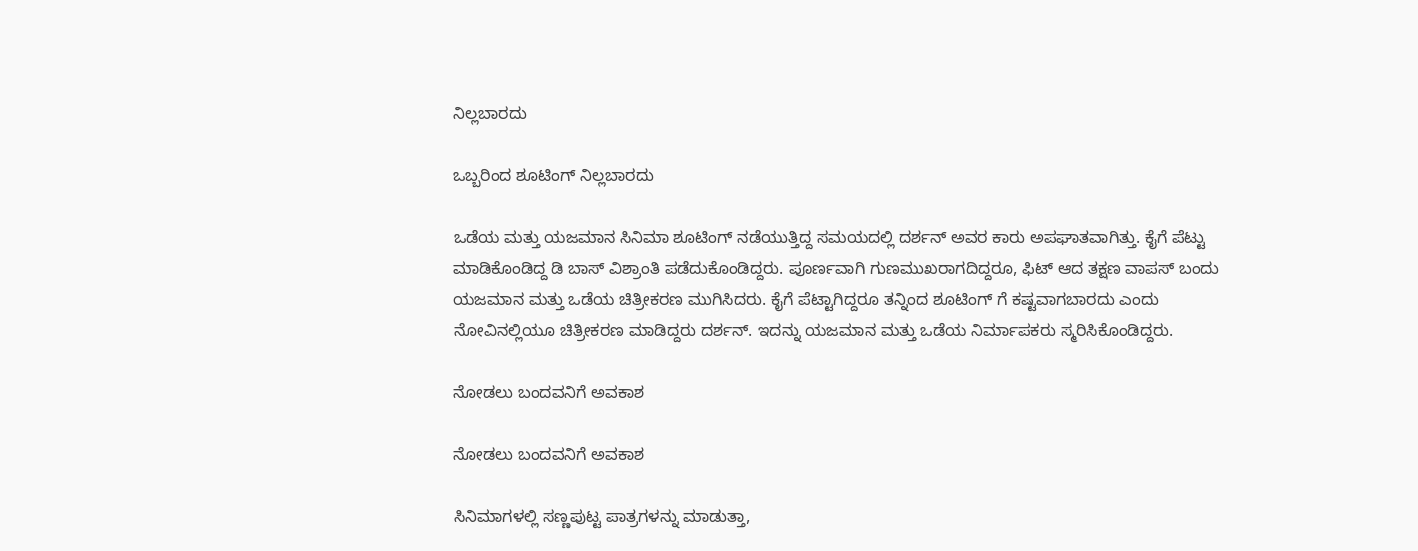ನಿಲ್ಲಬಾರದು

ಒಬ್ಬರಿಂದ ಶೂಟಿಂಗ್ ನಿಲ್ಲಬಾರದು

ಒಡೆಯ ಮತ್ತು ಯಜಮಾನ ಸಿನಿಮಾ ಶೂಟಿಂಗ್ ನಡೆಯುತ್ತಿದ್ದ ಸಮಯದಲ್ಲಿ ದರ್ಶನ್ ಅವರ ಕಾರು ಅಪಘಾತವಾಗಿತ್ತು. ಕೈಗೆ ಪೆಟ್ಟು ಮಾಡಿಕೊಂಡಿದ್ದ ಡಿ ಬಾಸ್ ವಿಶ್ರಾಂತಿ ಪಡೆದುಕೊಂಡಿದ್ದರು. ಪೂರ್ಣವಾಗಿ ಗುಣಮುಖರಾಗದಿದ್ದರೂ, ಫಿಟ್ ಆದ ತಕ್ಷಣ ವಾಪಸ್ ಬಂದು ಯಜಮಾನ ಮತ್ತು ಒಡೆಯ ಚಿತ್ರೀಕರಣ ಮುಗಿಸಿದರು. ಕೈಗೆ ಪೆಟ್ಟಾಗಿದ್ದರೂ ತನ್ನಿಂದ ಶೂಟಿಂಗ್ ಗೆ ಕಷ್ಟವಾಗಬಾರದು ಎಂದು ನೋವಿನಲ್ಲಿಯೂ ಚಿತ್ರೀಕರಣ ಮಾಡಿದ್ದರು ದರ್ಶನ್. ಇದನ್ನು ಯಜಮಾನ ಮತ್ತು ಒಡೆಯ ನಿರ್ಮಾಪಕರು ಸ್ಮರಿಸಿಕೊಂಡಿದ್ದರು.

ನೋಡಲು ಬಂದವನಿಗೆ ಅವಕಾಶ

ನೋಡಲು ಬಂದವನಿಗೆ ಅವಕಾಶ

ಸಿನಿಮಾಗಳಲ್ಲಿ ಸಣ್ಣಪುಟ್ಟ ಪಾತ್ರಗಳನ್ನು ಮಾಡುತ್ತಾ,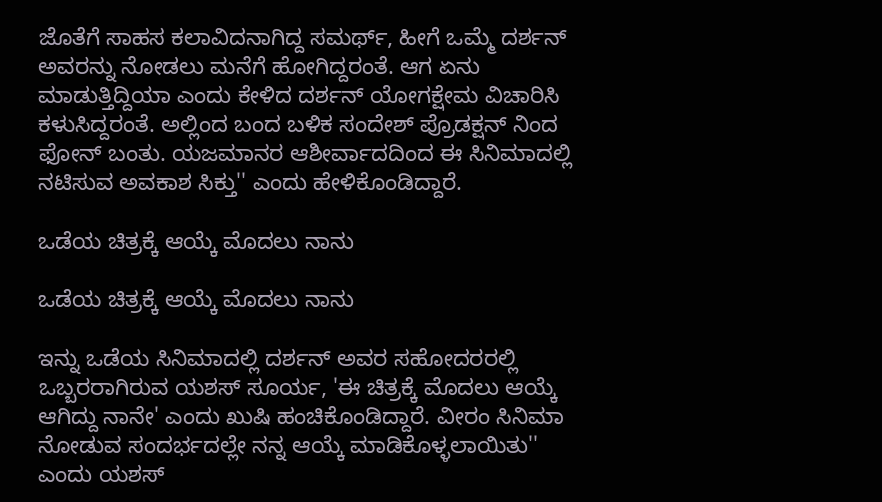ಜೊತೆಗೆ ಸಾಹಸ ಕಲಾವಿದನಾಗಿದ್ದ ಸಮರ್ಥ್, ಹೀಗೆ ಒಮ್ಮೆ ದರ್ಶನ್ ಅವರನ್ನು ನೋಡಲು ಮನೆಗೆ ಹೋಗಿದ್ದರಂತೆ. ಆಗ ಏನು ಮಾಡುತ್ತಿದ್ದಿಯಾ ಎಂದು ಕೇಳಿದ ದರ್ಶನ್ ಯೋಗಕ್ಷೇಮ ವಿಚಾರಿಸಿ ಕಳುಸಿದ್ದರಂತೆ. ಅಲ್ಲಿಂದ ಬಂದ ಬಳಿಕ ಸಂದೇಶ್ ಪ್ರೊಡಕ್ಷನ್ ನಿಂದ ಫೋನ್ ಬಂತು. ಯಜಮಾನರ ಆಶೀರ್ವಾದದಿಂದ ಈ ಸಿನಿಮಾದಲ್ಲಿ ನಟಿಸುವ ಅವಕಾಶ ಸಿಕ್ತು'' ಎಂದು ಹೇಳಿಕೊಂಡಿದ್ದಾರೆ.

ಒಡೆಯ ಚಿತ್ರಕ್ಕೆ ಆಯ್ಕೆ ಮೊದಲು ನಾನು

ಒಡೆಯ ಚಿತ್ರಕ್ಕೆ ಆಯ್ಕೆ ಮೊದಲು ನಾನು

ಇನ್ನು ಒಡೆಯ ಸಿನಿಮಾದಲ್ಲಿ ದರ್ಶನ್ ಅವರ ಸಹೋದರರಲ್ಲಿ ಒಬ್ಬರರಾಗಿರುವ ಯಶಸ್ ಸೂರ್ಯ, 'ಈ ಚಿತ್ರಕ್ಕೆ ಮೊದಲು ಆಯ್ಕೆ ಆಗಿದ್ದು ನಾನೇ' ಎಂದು ಖುಷಿ ಹಂಚಿಕೊಂಡಿದ್ದಾರೆ. ವೀರಂ ಸಿನಿಮಾ ನೋಡುವ ಸಂದರ್ಭದಲ್ಲೇ ನನ್ನ ಆಯ್ಕೆ ಮಾಡಿಕೊಳ್ಳಲಾಯಿತು'' ಎಂದು ಯಶಸ್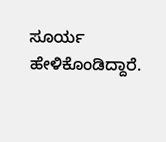ಸೂರ್ಯ ಹೇಳಿಕೊಂಡಿದ್ದಾರೆ.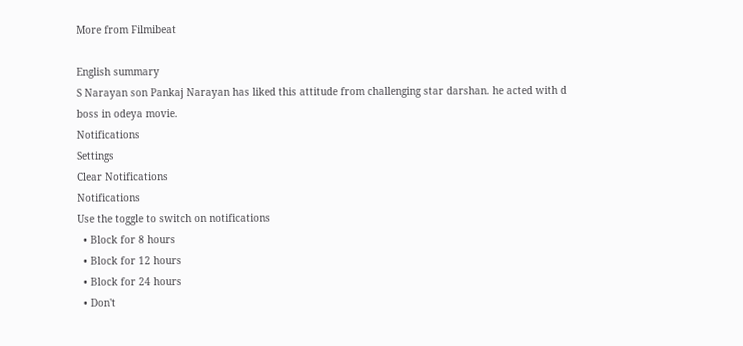More from Filmibeat

English summary
S Narayan son Pankaj Narayan has liked this attitude from challenging star darshan. he acted with d boss in odeya movie.
Notifications
Settings
Clear Notifications
Notifications
Use the toggle to switch on notifications
  • Block for 8 hours
  • Block for 12 hours
  • Block for 24 hours
  • Don't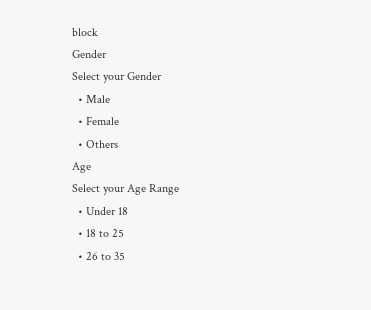block
Gender
Select your Gender
  • Male
  • Female
  • Others
Age
Select your Age Range
  • Under 18
  • 18 to 25
  • 26 to 35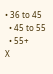• 36 to 45
  • 45 to 55
  • 55+
X